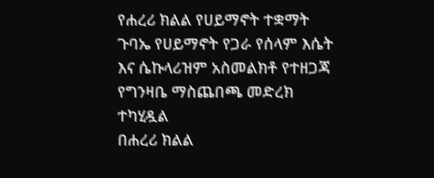የሐረሪ ክልል የሀይማኖት ተቋማት ጉባኤ የሀይማኖት የጋራ የሰላም እሴት እና ሴኩላሪዝም አስመልክቶ የተዘጋጃ የግንዛቤ ማስጨበጫ መድረክ ተካሂዷል
በሐረሪ ክልል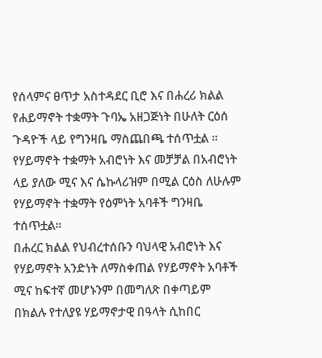የሰላምና ፀጥታ አስተዳደር ቢሮ እና በሐረሪ ክልል የሐይማኖት ተቋማት ጉባኤ አዘጋጅነት በሁለት ርዕሰ ጉዳዮች ላይ የግንዛቤ ማስጨበጫ ተሰጥቷል ፡፡
የሃይማኖት ተቋማት አብሮነት እና መቻቻል በአብሮነት ላይ ያለው ሚና እና ሴኩላሪዝም በሚል ርዕስ ለሁሉም የሃይማኖት ተቋማት የዕምነት አባቶች ግንዛቤ ተሰጥቷል፡፡
በሐረር ክልል የህብረተሰቡን ባህላዊ አብሮነት እና የሃይማኖት አንድነት ለማስቀጠል የሃይማኖት አባቶች ሚና ከፍተኛ መሆኑንም በመግለጽ በቀጣይም በክልሉ የተለያዩ ሃይማኖታዊ በዓላት ሲከበር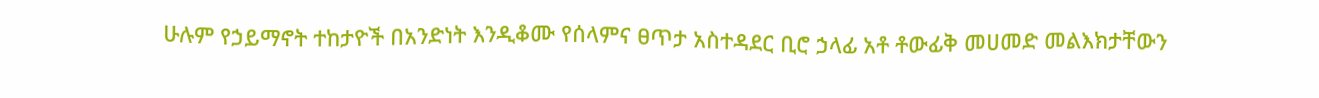ሁሉም የኃይማኖት ተከታዮች በአንድነት እንዲቆሙ የሰላምና ፀጥታ አስተዳደር ቢሮ ኃላፊ አቶ ቶውፊቅ መሀመድ መልእክታቸውን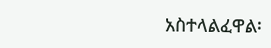አስተላልፈዋል፡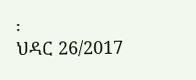፡
ህዳር 26/2017